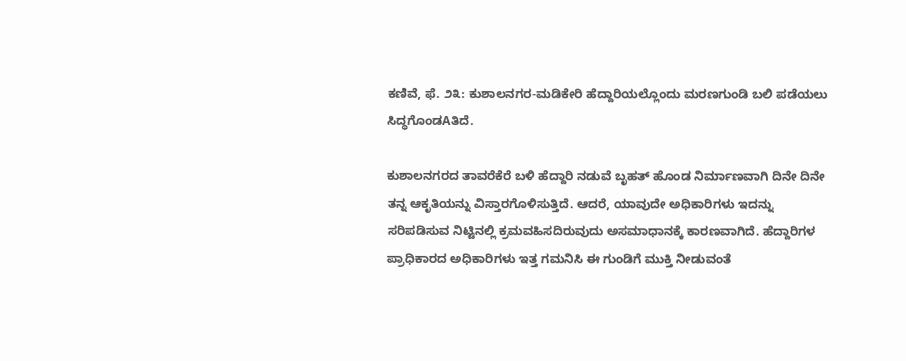ಕಣಿವೆ, ಫೆ. ೨೩: ಕುಶಾಲನಗರ-ಮಡಿಕೇರಿ ಹೆದ್ದಾರಿಯಲ್ಲೊಂದು ಮರಣಗುಂಡಿ ಬಲಿ ಪಡೆಯಲು ಸಿದ್ಧಗೊಂಡAತಿದೆ.

ಕುಶಾಲನಗರದ ತಾವರೆಕೆರೆ ಬಳಿ ಹೆದ್ದಾರಿ ನಡುವೆ ಬೃಹತ್ ಹೊಂಡ ನಿರ್ಮಾಣವಾಗಿ ದಿನೇ ದಿನೇ ತನ್ನ ಆಕೃತಿಯನ್ನು ವಿಸ್ತಾರಗೊಳಿಸುತ್ತಿದೆ. ಆದರೆ, ಯಾವುದೇ ಅಧಿಕಾರಿಗಳು ಇದನ್ನು ಸರಿಪಡಿಸುವ ನಿಟ್ಟಿನಲ್ಲಿ ಕ್ರಮವಹಿಸದಿರುವುದು ಅಸಮಾಧಾನಕ್ಕೆ ಕಾರಣವಾಗಿದೆ. ಹೆದ್ದಾರಿಗಳ ಪ್ರಾಧಿಕಾರದ ಅಧಿಕಾರಿಗಳು ಇತ್ತ ಗಮನಿಸಿ ಈ ಗುಂಡಿಗೆ ಮುಕ್ತಿ ನೀಡುವಂತೆ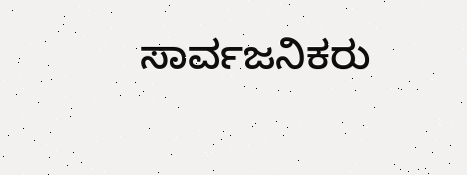ಸಾರ್ವಜನಿಕರು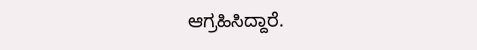ಆಗ್ರಹಿಸಿದ್ದಾರೆ.